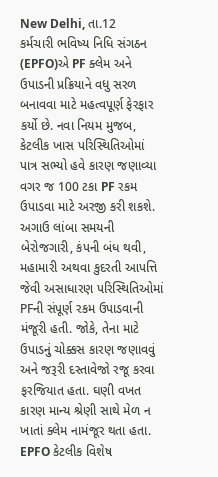New Delhi, તા.12
કર્મચારી ભવિષ્ય નિધિ સંગઠન (EPFO)એ PF ક્લેમ અને ઉપાડની પ્રક્રિયાને વધુ સરળ બનાવવા માટે મહત્વપૂર્ણ ફેરફાર કર્યો છે. નવા નિયમ મુજબ, કેટલીક ખાસ પરિસ્થિતિઓમાં પાત્ર સભ્યો હવે કારણ જણાવ્યા વગર જ 100 ટકા PF રકમ ઉપાડવા માટે અરજી કરી શકશે.
અગાઉ લાંબા સમયની બેરોજગારી, કંપની બંધ થવી, મહામારી અથવા કુદરતી આપત્તિ જેવી અસાધારણ પરિસ્થિતિઓમાં PFની સંપૂર્ણ રકમ ઉપાડવાની મંજૂરી હતી. જોકે, તેના માટે ઉપાડનું ચોક્કસ કારણ જણાવવું અને જરૂરી દસ્તાવેજો રજૂ કરવા ફરજિયાત હતા. ઘણી વખત કારણ માન્ય શ્રેણી સાથે મેળ ન ખાતાં ક્લેમ નામંજૂર થતા હતા.
EPFO કેટલીક વિશેષ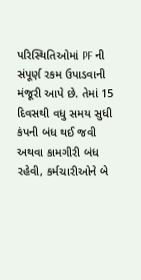પરિસ્થિતિઓમાં PF ની સંપૂર્ણ રકમ ઉપાડવાની મંજૂરી આપે છે. તેમાં 15 દિવસથી વધુ સમય સુધી કંપની બંધ થઈ જવી અથવા કામગીરી બંધ રહેવી, કર્મચારીઓને બે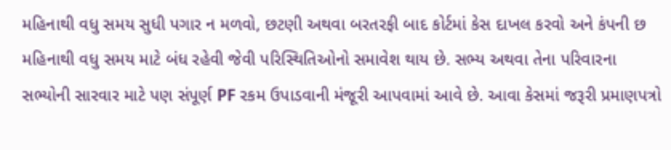મહિનાથી વધુ સમય સુધી પગાર ન મળવો, છટણી અથવા બરતરફી બાદ કોર્ટમાં કેસ દાખલ કરવો અને કંપની છ મહિનાથી વધુ સમય માટે બંધ રહેવી જેવી પરિસ્થિતિઓનો સમાવેશ થાય છે. સભ્ય અથવા તેના પરિવારના સભ્યોની સારવાર માટે પણ સંપૂર્ણ PF રકમ ઉપાડવાની મંજૂરી આપવામાં આવે છે. આવા કેસમાં જરૂરી પ્રમાણપત્રો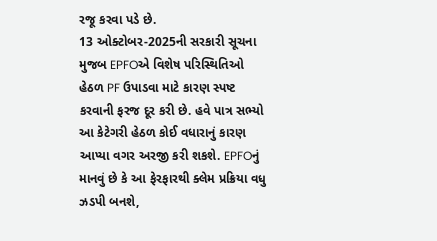રજૂ કરવા પડે છે.
13 ઓક્ટોબર-2025ની સરકારી સૂચના મુજબ EPFOએ વિશેષ પરિસ્થિતિઓ હેઠળ PF ઉપાડવા માટે કારણ સ્પષ્ટ કરવાની ફરજ દૂર કરી છે. હવે પાત્ર સભ્યો આ કેટેગરી હેઠળ કોઈ વધારાનું કારણ આપ્યા વગર અરજી કરી શકશે. EPFOનું માનવું છે કે આ ફેરફારથી ક્લેમ પ્રક્રિયા વધુ ઝડપી બનશે,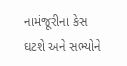નામંજૂરીના કેસ ઘટશે અને સભ્યોને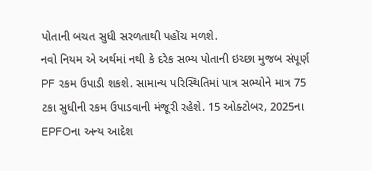પોતાની બચત સુધી સરળતાથી પહોંચ મળશે.
નવો નિયમ એ અર્થમાં નથી કે દરેક સભ્ય પોતાની ઇચ્છા મુજબ સંપૂર્ણ PF રકમ ઉપાડી શકશે. સામાન્ય પરિસ્થિતિમાં પાત્ર સભ્યોને માત્ર 75 ટકા સુધીની રકમ ઉપાડવાની મંજૂરી રહેશે. 15 ઓક્ટોબર, 2025ના EPFOના અન્ય આદેશ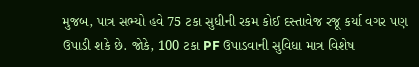મુજબ, પાત્ર સભ્યો હવે 75 ટકા સુધીની રકમ કોઈ દસ્તાવેજ રજૂ કર્યા વગર પણ ઉપાડી શકે છે. જોકે, 100 ટકા PF ઉપાડવાની સુવિધા માત્ર વિશેષ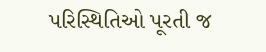પરિસ્થિતિઓ પૂરતી જ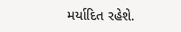મર્યાદિત રહેશે.